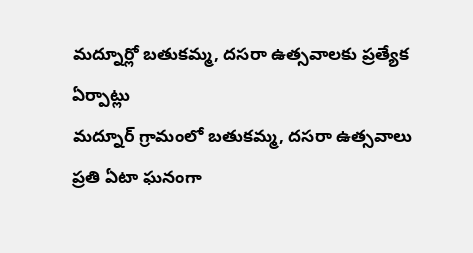మద్నూర్లో బతుకమ్మ, దసరా ఉత్సవాలకు ప్రత్యేక ఏర్పాట్లు
మద్నూర్ గ్రామంలో బతుకమ్మ, దసరా ఉత్సవాలు ప్రతి ఏటా ఘనంగా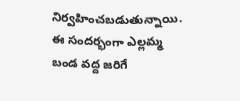నిర్వహించబడుతున్నాయి. ఈ సందర్భంగా ఎల్లమ్మ బండ వద్ద జరిగే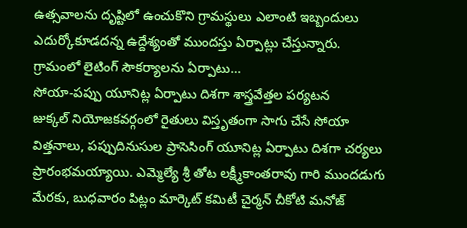ఉత్సవాలను దృష్టిలో ఉంచుకొని గ్రామస్థులు ఎలాంటి ఇబ్బందులు ఎదుర్కోకూడదన్న ఉద్దేశ్యంతో ముందస్తు ఏర్పాట్లు చేస్తున్నారు. గ్రామంలో లైటింగ్ సౌకర్యాలను ఏర్పాటు…
సోయా-పప్పు యూనిట్ల ఏర్పాటు దిశగా శాస్త్రవేత్తల పర్యటన
జుక్కల్ నియోజకవర్గంలో రైతులు విస్తృతంగా సాగు చేసే సోయా విత్తనాలు, పప్పుదినుసుల ప్రాసెసింగ్ యూనిట్ల ఏర్పాటు దిశగా చర్యలు ప్రారంభమయ్యాయి. ఎమ్మెల్యే శ్రీ తోట లక్ష్మీకాంతరావు గారి ముందడుగు మేరకు, బుధవారం పిట్లం మార్కెట్ కమిటీ చైర్మన్ చీకోటి మనోజ్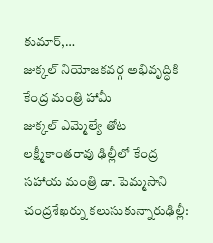కుమార్,…
జుక్కల్ నియోజకవర్గ అభివృద్ధికి కేంద్ర మంత్రి హామీ
జుక్కల్ ఎమ్మెల్యే తోట లక్ష్మీకాంతరావు ఢిల్లీలో కేంద్ర సహాయ మంత్రి డా. పెమ్మసాని చంద్రశేఖర్ను కలుసుకున్నారుఢిల్లీ: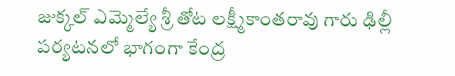జుక్కల్ ఎమ్మెల్యే శ్రీ తోట లక్ష్మీకాంతరావు గారు ఢిల్లీ పర్యటనలో భాగంగా కేంద్ర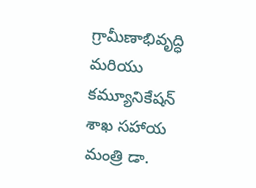గ్రామీణాభివృద్ధి మరియు కమ్యూనికేషన్ శాఖ సహాయ మంత్రి డా.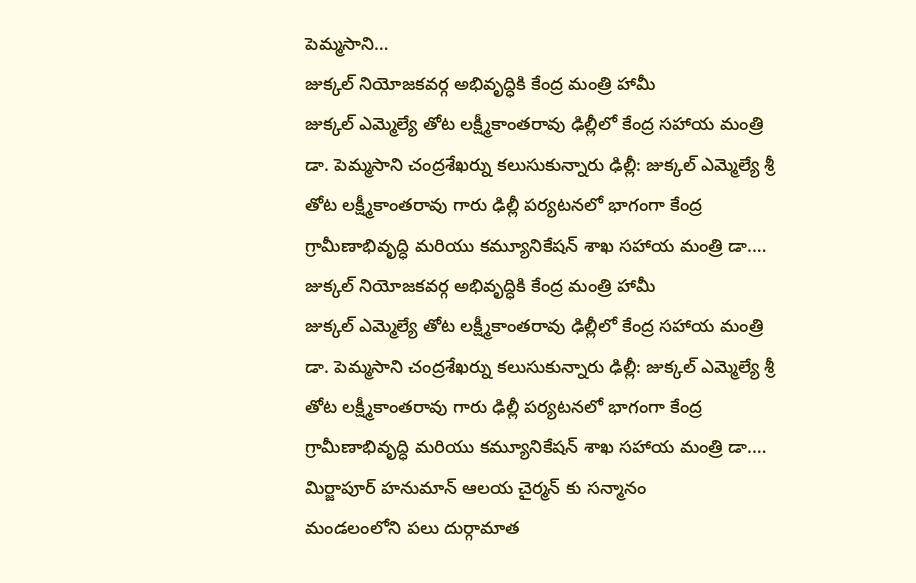పెమ్మసాని…
జుక్కల్ నియోజకవర్గ అభివృద్ధికి కేంద్ర మంత్రి హామీ
జుక్కల్ ఎమ్మెల్యే తోట లక్ష్మీకాంతరావు ఢిల్లీలో కేంద్ర సహాయ మంత్రి డా. పెమ్మసాని చంద్రశేఖర్ను కలుసుకున్నారు ఢిల్లీ: జుక్కల్ ఎమ్మెల్యే శ్రీ తోట లక్ష్మీకాంతరావు గారు ఢిల్లీ పర్యటనలో భాగంగా కేంద్ర గ్రామీణాభివృద్ధి మరియు కమ్యూనికేషన్ శాఖ సహాయ మంత్రి డా.…
జుక్కల్ నియోజకవర్గ అభివృద్ధికి కేంద్ర మంత్రి హామీ
జుక్కల్ ఎమ్మెల్యే తోట లక్ష్మీకాంతరావు ఢిల్లీలో కేంద్ర సహాయ మంత్రి డా. పెమ్మసాని చంద్రశేఖర్ను కలుసుకున్నారు ఢిల్లీ: జుక్కల్ ఎమ్మెల్యే శ్రీ తోట లక్ష్మీకాంతరావు గారు ఢిల్లీ పర్యటనలో భాగంగా కేంద్ర గ్రామీణాభివృద్ధి మరియు కమ్యూనికేషన్ శాఖ సహాయ మంత్రి డా.…
మిర్జాపూర్ హనుమాన్ ఆలయ చైర్మన్ కు సన్మానం
మండలంలోని పలు దుర్గామాత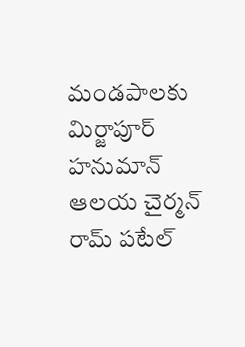మండపాలకు మిర్జాపూర్ హనుమాన్ ఆలయ చైర్మన్ రామ్ పటేల్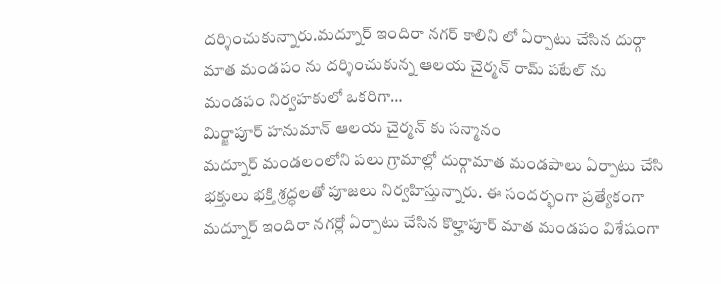దర్శించుకున్నారు.మద్నూర్ ఇందిరా నగర్ కాలిని లో ఏర్పాటు చేసిన దుర్గా మాత మండపం ను దర్శించుకున్న ఆలయ చైర్మన్ రామ్ పటేల్ ను మండపం నిర్వహకులో ఒకరిగా…
మిర్జాపూర్ హనుమాన్ ఆలయ చైర్మన్ కు సన్మానం
మద్నూర్ మండలంలోని పలు గ్రామాల్లో దుర్గామాత మండపాలు ఏర్పాటు చేసి భక్తులు భక్తి శ్రద్ధలతో పూజలు నిర్వహిస్తున్నారు. ఈ సందర్భంగా ప్రత్యేకంగా మద్నూర్ ఇందిరా నగర్లో ఏర్పాటు చేసిన కొల్హాపూర్ మాత మండపం విశేషంగా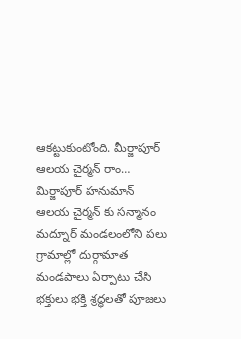ఆకట్టుకుంటోంది. మీర్జాపూర్ ఆలయ చైర్మన్ రాం…
మిర్జాపూర్ హనుమాన్ ఆలయ చైర్మన్ కు సన్మానం
మద్నూర్ మండలంలోని పలు గ్రామాల్లో దుర్గామాత మండపాలు ఏర్పాటు చేసి భక్తులు భక్తి శ్రద్ధలతో పూజలు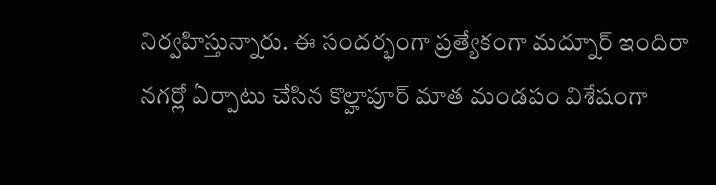నిర్వహిస్తున్నారు. ఈ సందర్భంగా ప్రత్యేకంగా మద్నూర్ ఇందిరా నగర్లో ఏర్పాటు చేసిన కొల్హాపూర్ మాత మండపం విశేషంగా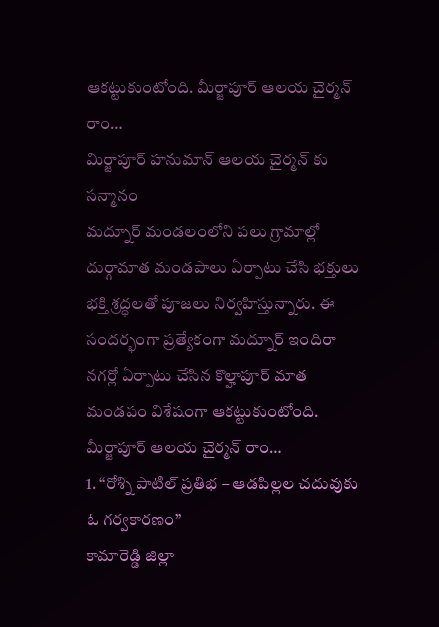ఆకట్టుకుంటోంది. మీర్జాపూర్ ఆలయ చైర్మన్ రాం…
మిర్జాపూర్ హనుమాన్ ఆలయ చైర్మన్ కు సన్మానం
మద్నూర్ మండలంలోని పలు గ్రామాల్లో దుర్గామాత మండపాలు ఏర్పాటు చేసి భక్తులు భక్తి శ్రద్ధలతో పూజలు నిర్వహిస్తున్నారు. ఈ సందర్భంగా ప్రత్యేకంగా మద్నూర్ ఇందిరా నగర్లో ఏర్పాటు చేసిన కొల్హాపూర్ మాత మండపం విశేషంగా ఆకట్టుకుంటోంది. మీర్జాపూర్ ఆలయ చైర్మన్ రాం…
1. “రోశ్ని పాటిల్ ప్రతిభ – ఆడపిల్లల చదువుకు ఓ గర్వకారణం”
కామారెడ్డి జిల్లా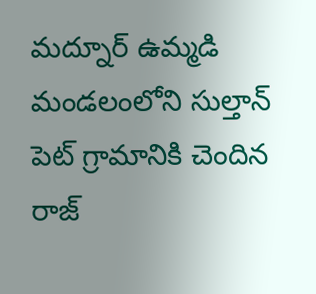మద్నూర్ ఉమ్మడి మండలంలోని సుల్తాన్ పెట్ గ్రామానికి చెందిన రాజ్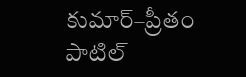కుమార్–ప్రీతం పాటిల్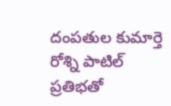దంపతుల కుమార్తె రోశ్ని పాటిల్ ప్రతిభతో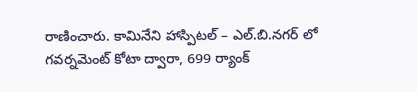రాణించారు. కామినేని హాస్పిటల్ – ఎల్.బి.నగర్ లో గవర్నమెంట్ కోటా ద్వారా, 699 ర్యాంక్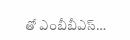తో ఎంబీబీఎస్…